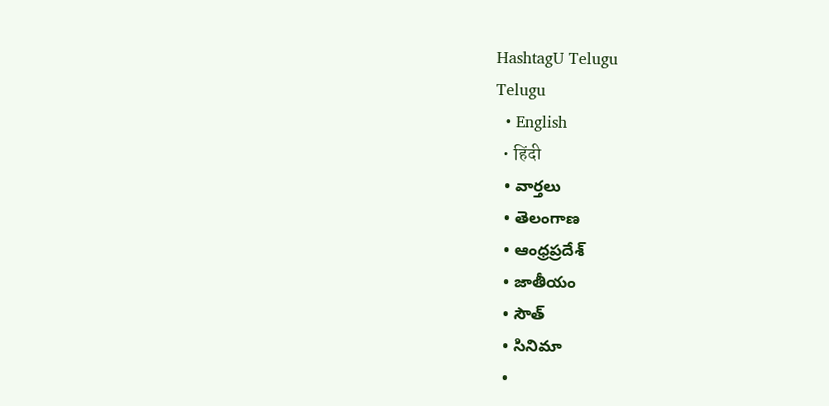HashtagU Telugu
Telugu
  • English
  • हिंदी
  • వార్తలు
  • తెలంగాణ
  • ఆంధ్రప్రదేశ్
  • జాతీయం
  • సౌత్
  • సినిమా
  •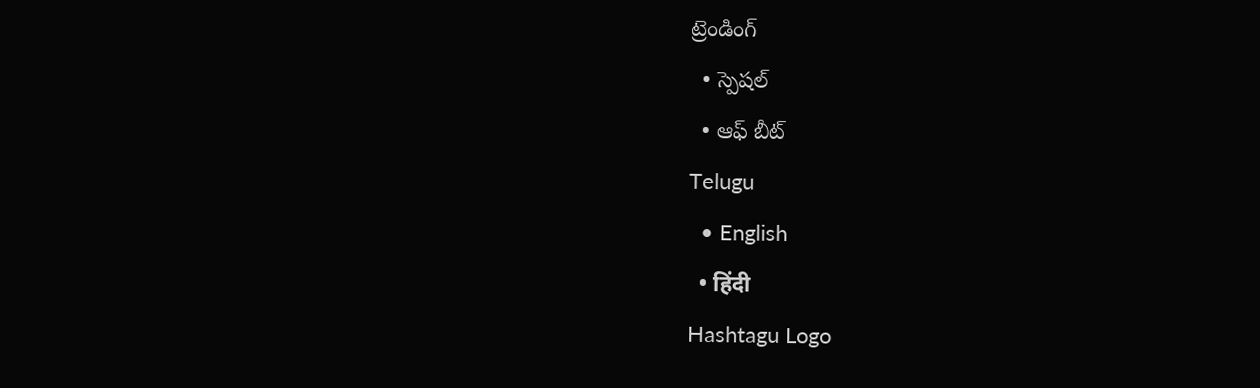ట్రెండింగ్
  • స్పెషల్
  • ఆఫ్ బీట్
Telugu
  • English
  • हिंदी
Hashtagu Logo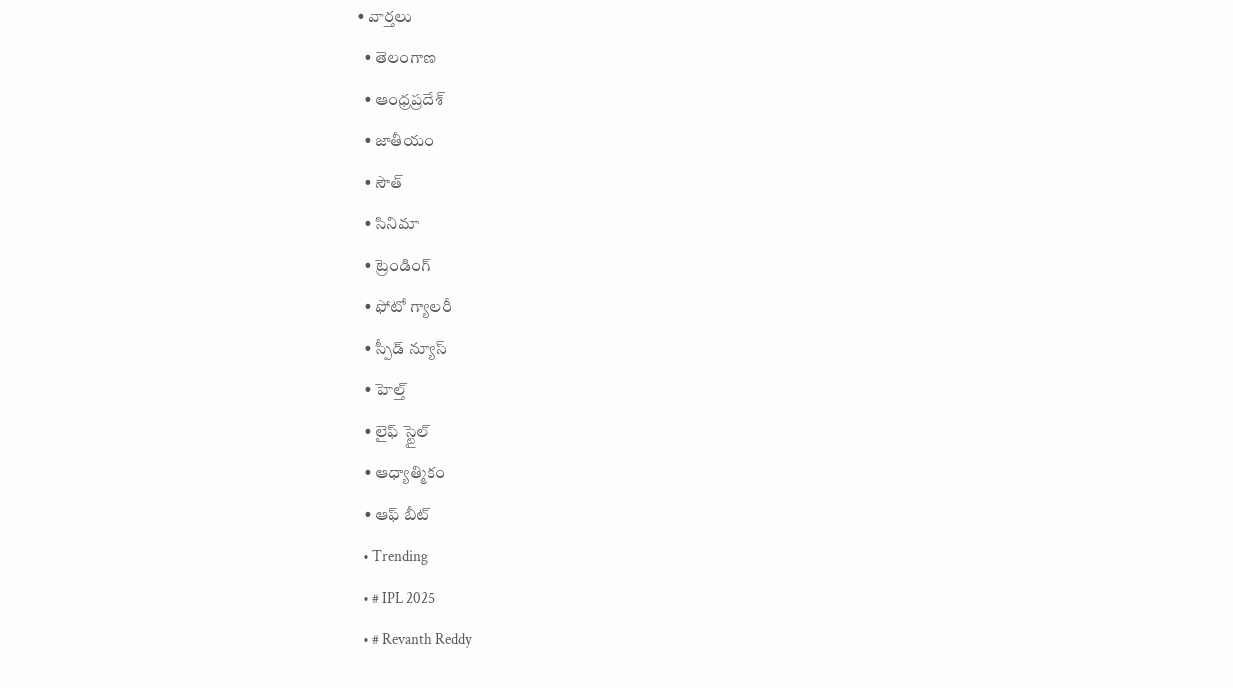• వార్తలు
  • తెలంగాణ
  • ఆంధ్రప్రదేశ్
  • జాతీయం
  • సౌత్
  • సినిమా
  • ట్రెండింగ్
  • ఫోటో గ్యాలరీ
  • స్పీడ్ న్యూస్
  • హెల్త్
  • లైఫ్ స్టైల్
  • ఆధ్యాత్మికం
  • ఆఫ్ బీట్
  • Trending
  • # IPL 2025
  • # Revanth Reddy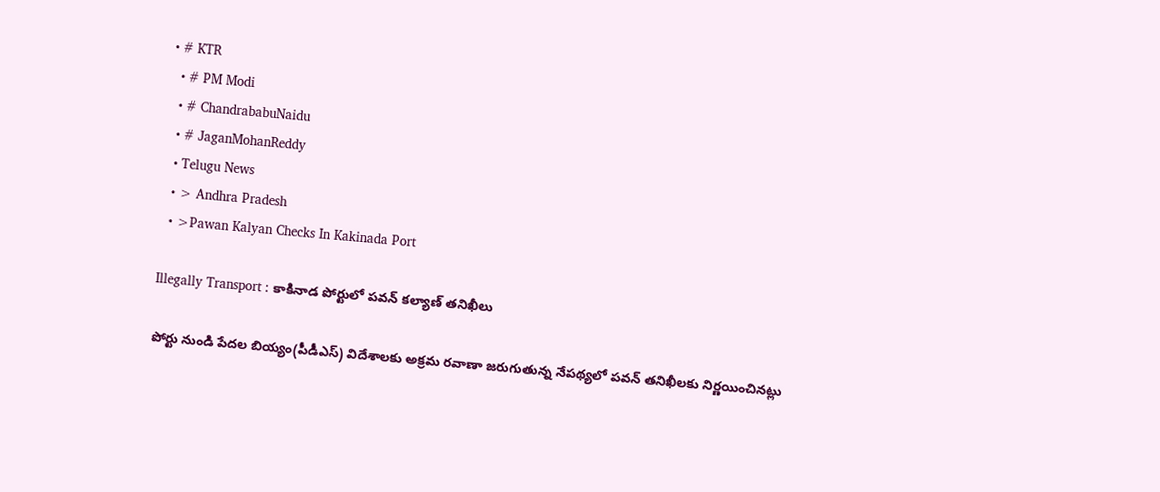• # KTR
  • # PM Modi
  • # ChandrababuNaidu
  • # JaganMohanReddy
  • Telugu News
  • > Andhra Pradesh
  • >Pawan Kalyan Checks In Kakinada Port

Illegally Transport : కాకినాడ పోర్టులో పవన్‌ కల్యాణ్‌ తనిఖీలు

పోర్టు నుండి పేదల బియ్యం(పీడీఎస్‌) విదేశాలకు అక్రమ రవాణా జరుగుతున్న నేపథ్యలో పవన్‌ తనిఖీలకు నిర్ణయించినట్లు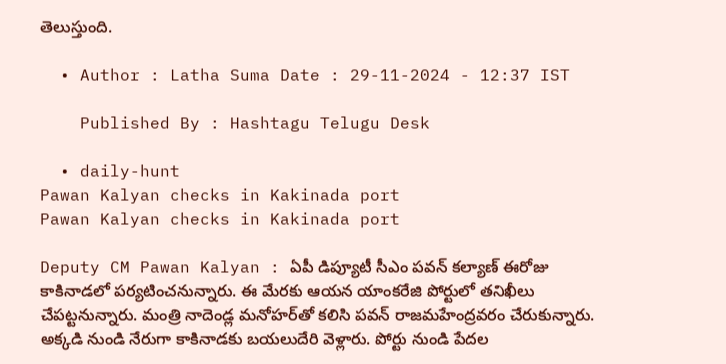తెలుస్తుంది.

  • Author : Latha Suma Date : 29-11-2024 - 12:37 IST

    Published By : Hashtagu Telugu Desk

  • daily-hunt
Pawan Kalyan checks in Kakinada port
Pawan Kalyan checks in Kakinada port

Deputy CM Pawan Kalyan : ఏపీ డిప్యూటీ సీఎం పవన్‌ కల్యాణ్‌ ఈరోజు కాకినాడలో పర్యటించనున్నారు. ఈ మేరకు ఆయన యాంకరేజి పోర్టులో తనిఖీలు చేపట్టనున్నారు. మంత్రి నాదెండ్ల మనోహర్‌తో కలిసి పవన్‌ రాజమహేంద్రవరం చేరుకున్నారు. అక్కడి నుండి నేరుగా కాకినాడకు బయలుదేరి వెళ్లారు. పోర్టు నుండి పేదల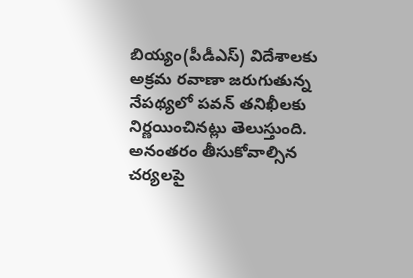బియ్యం(పీడీఎస్‌) విదేశాలకు అక్రమ రవాణా జరుగుతున్న నేపథ్యలో పవన్‌ తనిఖీలకు నిర్ణయించినట్లు తెలుస్తుంది. అనంతరం తీసుకోవాల్సిన చర్యలపై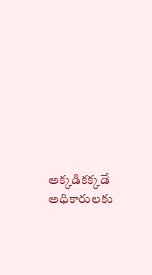అక్కడికక్కడే అధికారులకు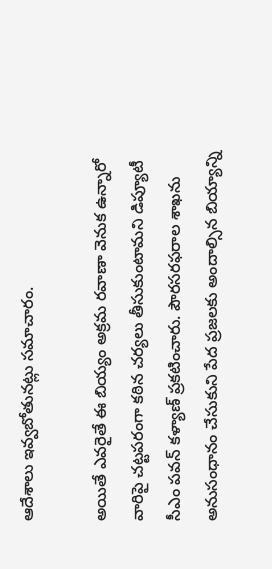ఆదేశాలు ఇవ్వబోతునట్లు సమాచారం.

అయితే ఎవరైతే ఈ బియ్యం అక్రమ రవాణా వెనుక ఉన్నారో వారిపై చట్టపరంగా కఠిన చర్యలు తీసుకుంటామని డిప్యూటీ సీఎం పవన్ కళ్యాణ్ ప్రకటించారు. పౌరసరఫరాల శాఖను అనుసంధానం చేసుకుని పేద ప్రజలకు అందాల్సిన బియ్యాన్ని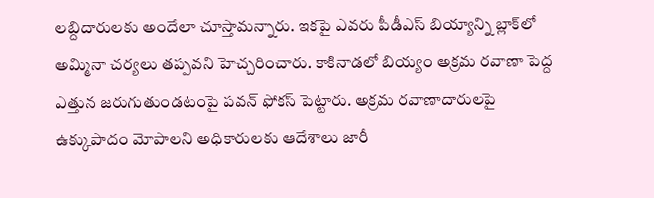లబ్దిదారులకు అందేలా చూస్తామన్నారు. ఇకపై ఎవరు పీడీఎస్ బియ్యాన్ని బ్లాక్‌లో అమ్మినా చర్యలు తప్పవని హెచ్చరించారు. కాకినాడలో బియ్యం అక్రమ రవాణా పెద్ద ఎత్తున జరుగుతుండటంపై పవన్ ఫోకస్ పెట్టారు. అక్రమ రవాణాదారులపై ఉక్కుపాదం మోపాలని అధికారులకు ఆదేశాలు జారీ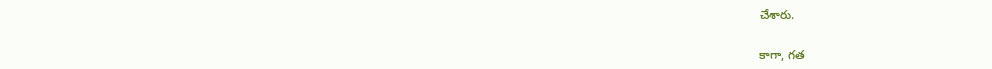చేశారు.

కాగా, గత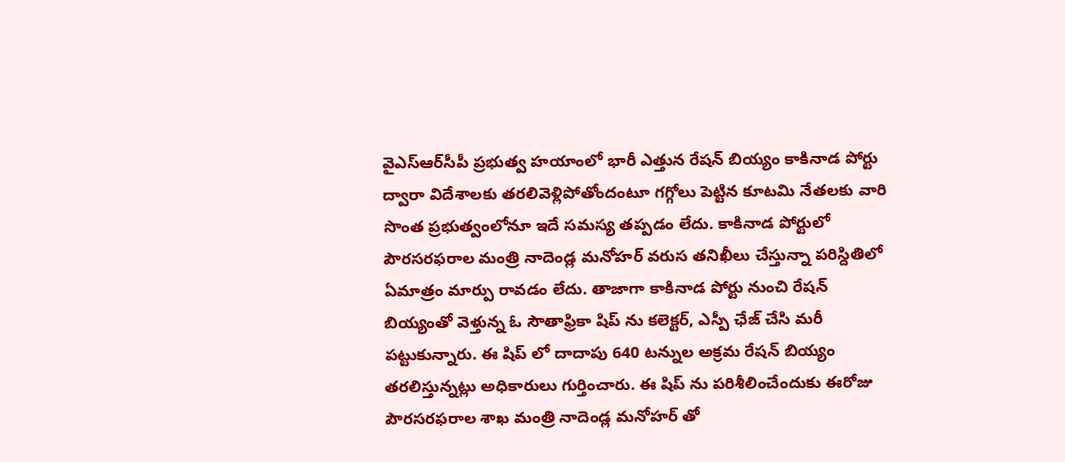వైఎస్‌ఆర్‌సీపీ ప్రభుత్వ హయాంలో భారీ ఎత్తున రేషన్ బియ్యం కాకినాడ పోర్టు ద్వారా విదేశాలకు తరలివెళ్లిపోతోందంటూ గగ్గోలు పెట్టిన కూటమి నేతలకు వారి సొంత ప్రభుత్వంలోనూ ఇదే సమస్య తప్పడం లేదు. కాకినాడ పోర్టులో పౌరసరఫరాల మంత్రి నాదెండ్ల మనోహర్ వరుస తనిఖీలు చేస్తున్నా పరిస్దితిలో ఏమాత్రం మార్పు రావడం లేదు. తాజాగా కాకినాడ పోర్టు నుంచి రేషన్ బియ్యంతో వెళ్తున్న ఓ సౌతాఫ్రికా షిప్ ను కలెక్టర్, ఎస్పీ ఛేజ్ చేసి మరీ పట్టుకున్నారు. ఈ షిప్ లో దాదాపు 640 టన్నుల అక్రమ రేషన్ బియ్యం తరలిస్తున్నట్లు అధికారులు గుర్తించారు. ఈ షిప్ ను పరిశీలించేందుకు ఈరోజు పౌరసరఫరాల శాఖ మంత్రి నాదెండ్ల మనోహర్ తో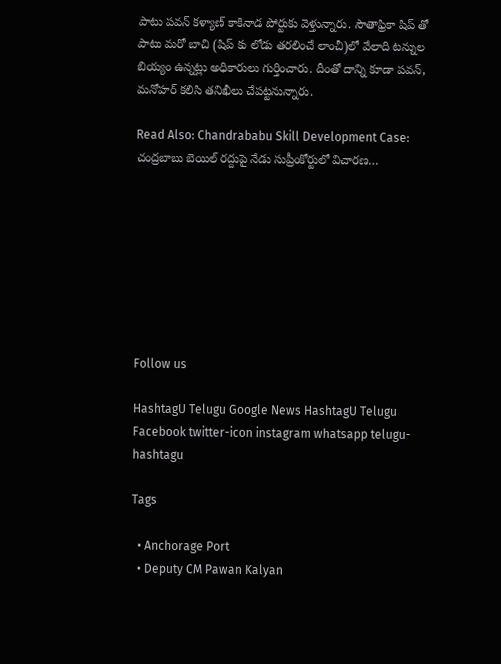పాటు పవన్ కళ్యాణ్ కాకినాడ పోర్టుకు వెళ్తున్నారు. సౌతాఫ్రికా షిప్ తో పాటు మరో బాచి (షిప్ కు లోడు తరలించే లాంచీ)లో వేలాది టన్నుల బియ్యం ఉన్నట్లు అధికారులు గుర్తించారు. దీంతో దాన్ని కూడా పవన్, మనోహర్ కలిసి తనిఖీలు చేపట్టనున్నారు.

Read Also: Chandrababu Skill Development Case: చంద్రబాబు బెయిల్ రద్దుపై నేడు సుప్రీంకోర్టులో విచారణ…








Follow us

HashtagU Telugu Google News HashtagU Telugu Facebook twitter-icon instagram whatsapp telugu-hashtagu

Tags

  • Anchorage Port
  • Deputy CM Pawan Kalyan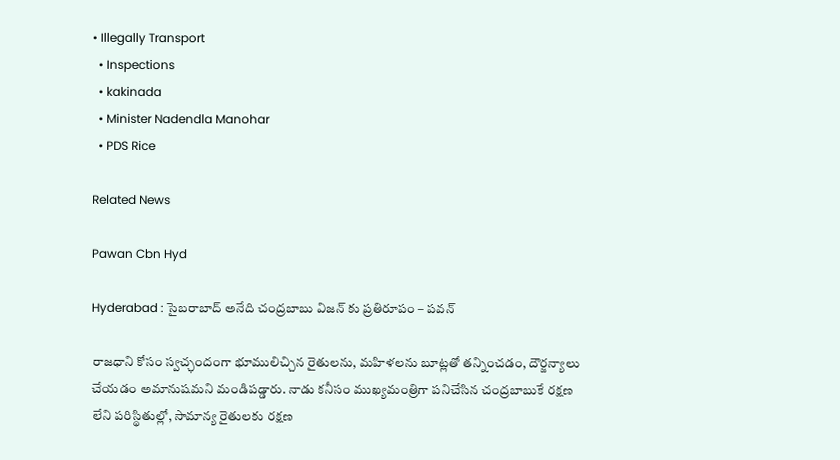• Illegally Transport
  • Inspections
  • kakinada
  • Minister Nadendla Manohar
  • PDS Rice

Related News

Pawan Cbn Hyd

Hyderabad : సైబరాబాద్ అనేది చంద్రబాబు విజన్ కు ప్రతిరూపం – పవన్

రాజధాని కోసం స్వచ్ఛందంగా భూములిచ్చిన రైతులను, మహిళలను బూట్లతో తన్నించడం, దౌర్జన్యాలు చేయడం అమానుషమని మండిపడ్డారు. నాడు కనీసం ముఖ్యమంత్రిగా పనిచేసిన చంద్రబాబుకే రక్షణ లేని పరిస్థితుల్లో, సామాన్య రైతులకు రక్షణ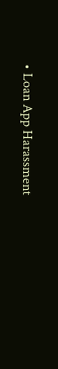• Loan App Harassment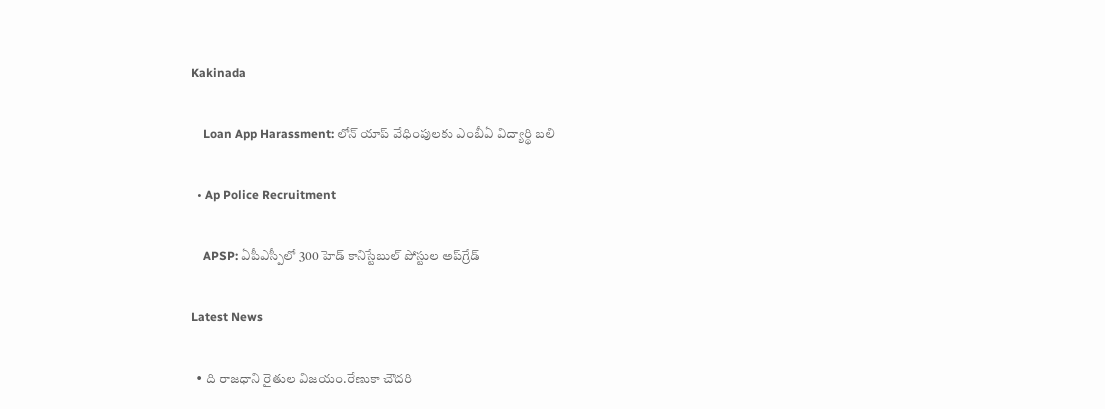Kakinada

    Loan App Harassment: లోన్ యాప్ వేధింపులకు ఎంబీఏ విద్యార్థి బలి

  • Ap Police Recruitment

    APSP: ఏపీఎస్పీలో 300 హెడ్ కానిస్టేబుల్ పోస్టుల అప్‌గ్రేడ్

Latest News

  • ది రాజధాని రైతుల విజయం.రేణుకా చౌదరి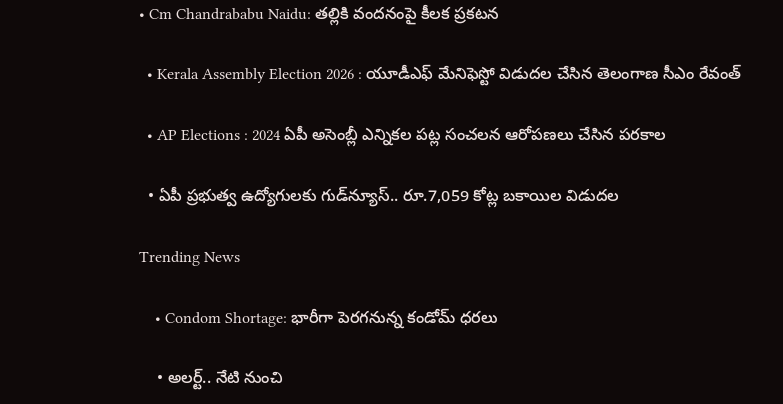• Cm Chandrababu Naidu: తల్లికి వందనంపై కీలక ప్రకటన

  • Kerala Assembly Election 2026 : యూడీఎఫ్ మేనిఫెస్టో విడుదల చేసిన తెలంగాణ సీఎం రేవంత్

  • AP Elections : 2024 ఏపీ అసెంబ్లీ ఎన్నికల పట్ల సంచలన ఆరోపణలు చేసిన పరకాల

  • ఏపీ ప్రభుత్వ ఉద్యోగులకు గుడ్‌న్యూస్‌.. రూ.7,059 కోట్ల బకాయిల విడుదల

Trending News

    • Condom Shortage: భారీగా పెరగనున్న కండోమ్ ధరలు

    • అల‌ర్ట్‌.. నేటి నుంచి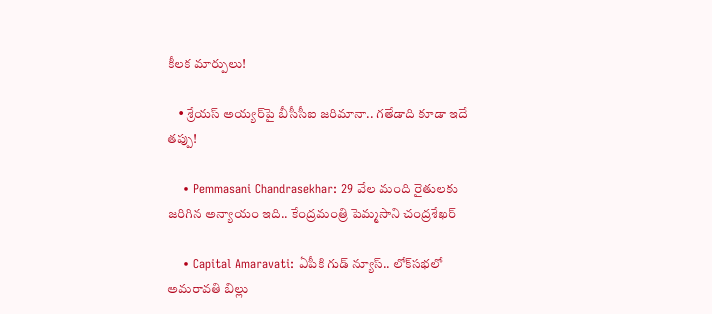కీల‌క మార్పులు!

    • శ్రేయస్ అయ్యర్‌పై బీసీసీఐ జరిమానా.. గ‌తేడాది కూడా ఇదే త‌ప్పు!

    • Pemmasani Chandrasekhar: 29 వేల మంది రైతులకు జరిగిన అన్యాయం ఇది.. కేంద్రమంత్రి పెమ్మసాని చంద్రశేఖర్

    • Capital Amaravati: ఏపీకి గుడ్ న్యూస్.. లోక్‌సభలో అమరావతి బిల్లు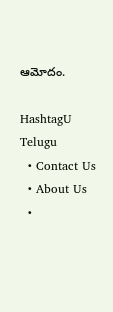ఆమోదం.

HashtagU Telugu
  • Contact Us
  • About Us
  •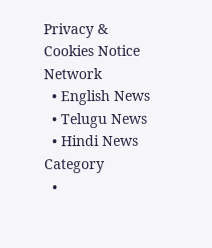Privacy & Cookies Notice
Network
  • English News
  • Telugu News
  • Hindi News
Category
  •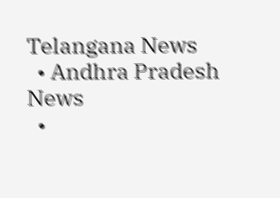Telangana News
  • Andhra Pradesh News
  •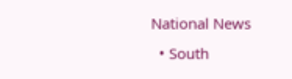National News
  • South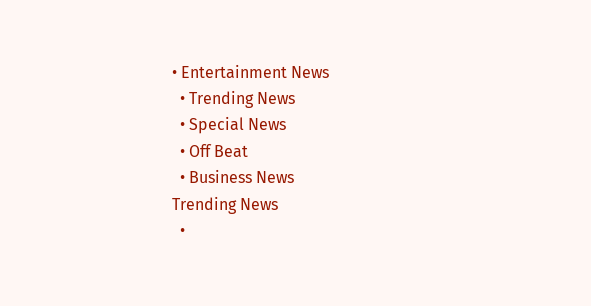• Entertainment News
  • Trending News
  • Special News
  • Off Beat
  • Business News
Trending News
  •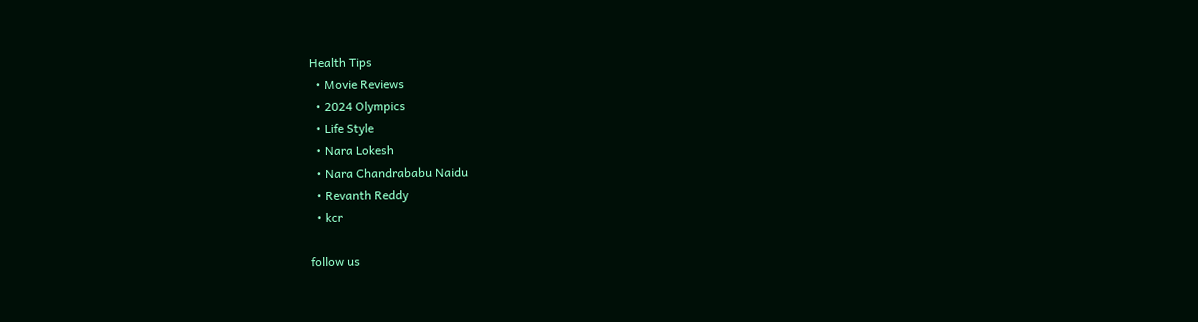Health Tips
  • Movie Reviews
  • 2024 Olympics
  • Life Style
  • Nara Lokesh
  • Nara Chandrababu Naidu
  • Revanth Reddy
  • kcr

follow us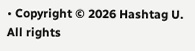• Copyright © 2026 Hashtag U. All rights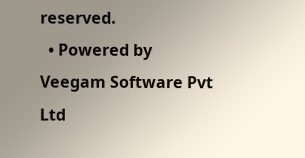reserved.
  • Powered by Veegam Software Pvt Ltd